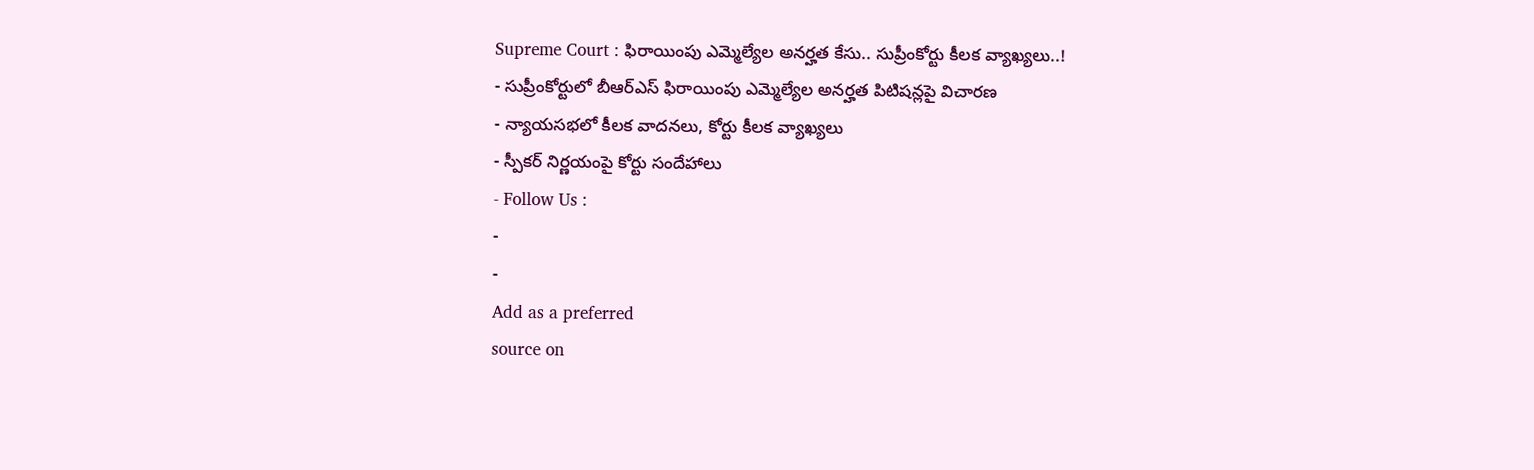Supreme Court : ఫిరాయింపు ఎమ్మెల్యేల అనర్హత కేసు.. సుప్రీంకోర్టు కీలక వ్యాఖ్యలు..!
- సుప్రీంకోర్టులో బీఆర్ఎస్ ఫిరాయింపు ఎమ్మెల్యేల అనర్హత పిటిషన్లపై విచారణ
- న్యాయసభలో కీలక వాదనలు, కోర్టు కీలక వ్యాఖ్యలు
- స్పీకర్ నిర్ణయంపై కోర్టు సందేహాలు
- Follow Us :
-
-
Add as a preferred
source on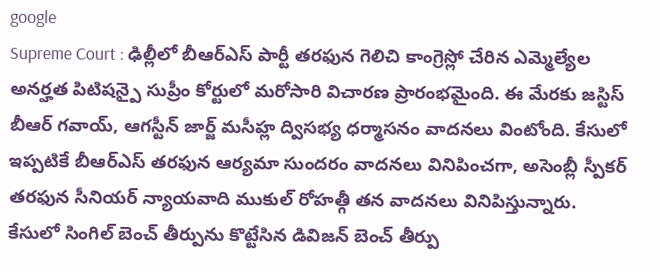google
Supreme Court : ఢిల్లీలో బీఆర్ఎస్ పార్టీ తరఫున గెలిచి కాంగ్రెస్లో చేరిన ఎమ్మెల్యేల అనర్హత పిటిషన్పై సుప్రీం కోర్టులో మరోసారి విచారణ ప్రారంభమైంది. ఈ మేరకు జస్టిస్ బీఆర్ గవాయ్, ఆగస్టీన్ జార్జ్ మసీహ్ల ద్విసభ్య ధర్మాసనం వాదనలు వింటోంది. కేసులో ఇప్పటికే బీఆర్ఎస్ తరఫున ఆర్యమా సుందరం వాదనలు వినిపించగా, అసెంబ్లీ స్పీకర్ తరఫున సీనియర్ న్యాయవాది ముకుల్ రోహత్గీ తన వాదనలు వినిపిస్తున్నారు.
కేసులో సింగిల్ బెంచ్ తీర్పును కొట్టేసిన డివిజన్ బెంచ్ తీర్పు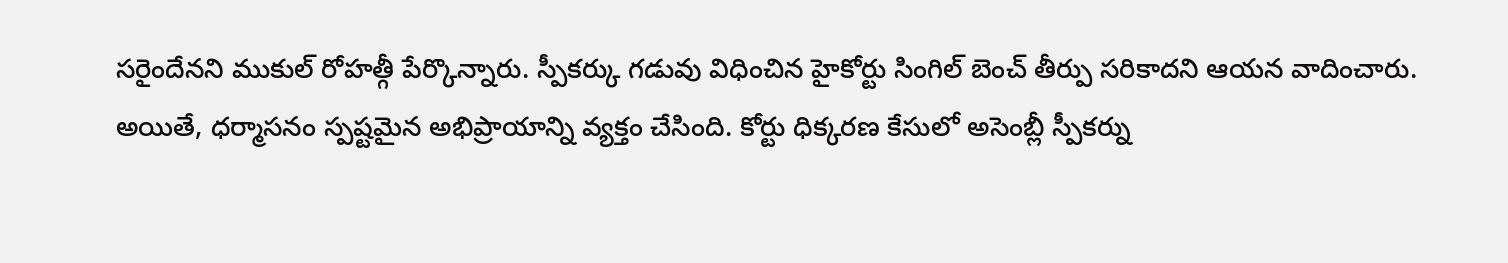సరైందేనని ముకుల్ రోహత్గీ పేర్కొన్నారు. స్పీకర్కు గడువు విధించిన హైకోర్టు సింగిల్ బెంచ్ తీర్పు సరికాదని ఆయన వాదించారు. అయితే, ధర్మాసనం స్పష్టమైన అభిప్రాయాన్ని వ్యక్తం చేసింది. కోర్టు ధిక్కరణ కేసులో అసెంబ్లీ స్పీకర్ను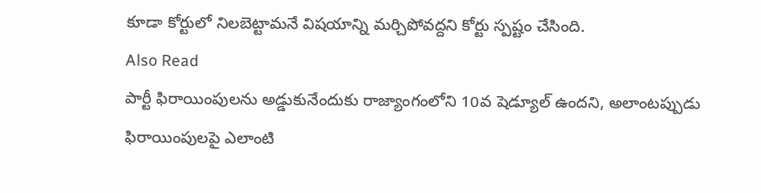కూడా కోర్టులో నిలబెట్టామనే విషయాన్ని మర్చిపోవద్దని కోర్టు స్పష్టం చేసింది.
Also Read
పార్టీ ఫిరాయింపులను అడ్డుకునేందుకు రాజ్యాంగంలోని 10వ షెడ్యూల్ ఉందని, అలాంటప్పుడు ఫిరాయింపులపై ఎలాంటి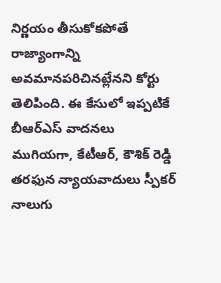నిర్ణయం తీసుకోకపోతే రాజ్యాంగాన్ని అవమానపరిచినట్లేనని కోర్టు తెలిపింది. ఈ కేసులో ఇప్పటికే బీఆర్ఎస్ వాదనలు ముగియగా, కేటీఆర్, కౌశిక్ రెడ్డి తరఫున న్యాయవాదులు స్పీకర్ నాలుగు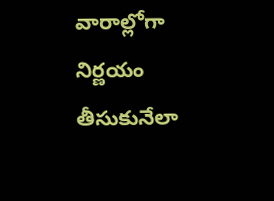వారాల్లోగా నిర్ణయం తీసుకునేలా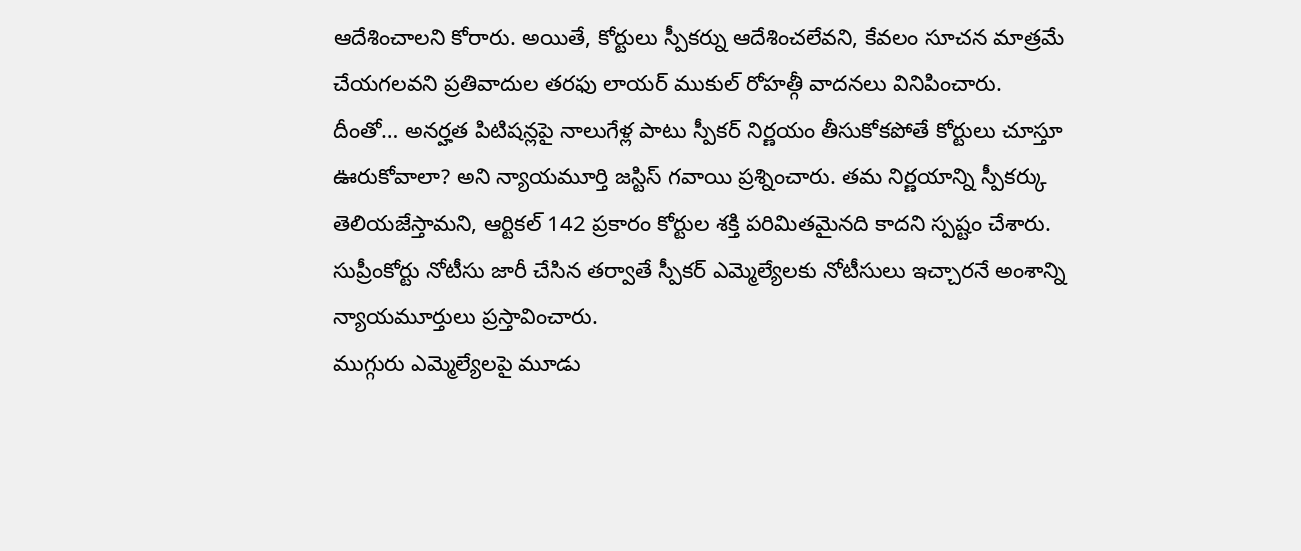ఆదేశించాలని కోరారు. అయితే, కోర్టులు స్పీకర్ను ఆదేశించలేవని, కేవలం సూచన మాత్రమే చేయగలవని ప్రతివాదుల తరఫు లాయర్ ముకుల్ రోహత్గీ వాదనలు వినిపించారు.
దీంతో… అనర్హత పిటిషన్లపై నాలుగేళ్ల పాటు స్పీకర్ నిర్ణయం తీసుకోకపోతే కోర్టులు చూస్తూ ఊరుకోవాలా? అని న్యాయమూర్తి జస్టిస్ గవాయి ప్రశ్నించారు. తమ నిర్ణయాన్ని స్పీకర్కు తెలియజేస్తామని, ఆర్టికల్ 142 ప్రకారం కోర్టుల శక్తి పరిమితమైనది కాదని స్పష్టం చేశారు. సుప్రీంకోర్టు నోటీసు జారీ చేసిన తర్వాతే స్పీకర్ ఎమ్మెల్యేలకు నోటీసులు ఇచ్చారనే అంశాన్ని న్యాయమూర్తులు ప్రస్తావించారు.
ముగ్గురు ఎమ్మెల్యేలపై మూడు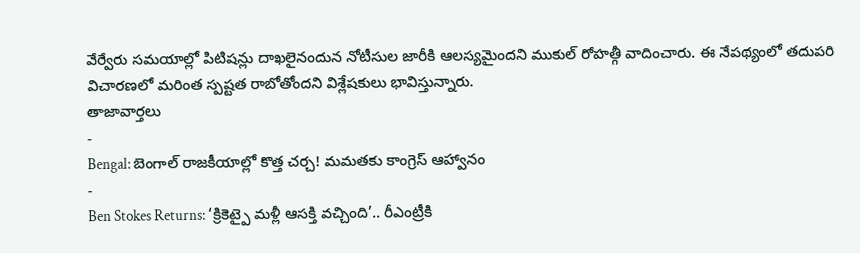వేర్వేరు సమయాల్లో పిటిషన్లు దాఖలైనందున నోటీసుల జారీకి ఆలస్యమైందని ముకుల్ రోహత్గీ వాదించారు. ఈ నేపథ్యంలో తదుపరి విచారణలో మరింత స్పష్టత రాబోతోందని విశ్లేషకులు భావిస్తున్నారు.
తాజావార్తలు
-
Bengal: బెంగాల్ రాజకీయాల్లో కొత్త చర్చ! మమతకు కాంగ్రెస్ ఆహ్వానం
-
Ben Stokes Returns: ‘క్రికెట్పై మళ్లీ ఆసక్తి వచ్చింది’.. రీఎంట్రీకి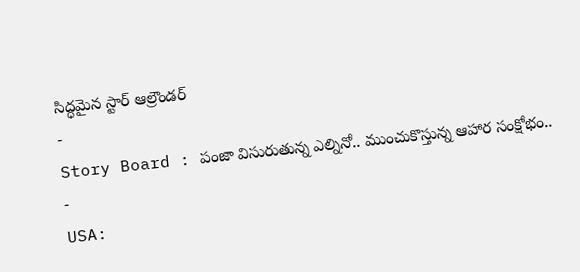సిద్ధమైన స్టార్ ఆల్రౌండర్
-
Story Board : పంజా విసురుతున్న ఎల్నినో.. ముంచుకొస్తున్న ఆహార సంక్షోభం..
-
USA: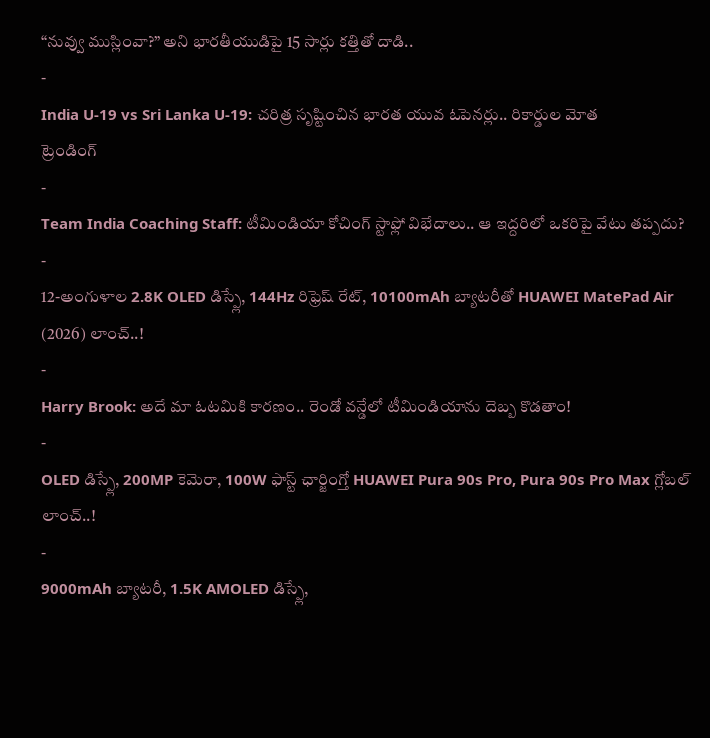“నువ్వు ముస్లింవా?” అని భారతీయుడిపై 15 సార్లు కత్తితో దాడి..
-
India U-19 vs Sri Lanka U-19: చరిత్ర సృష్టించిన భారత యువ ఓపెనర్లు.. రికార్డుల మోత
ట్రెండింగ్
-
Team India Coaching Staff: టీమిండియా కోచింగ్ స్టాఫ్లో విభేదాలు.. ఆ ఇద్దరిలో ఒకరిపై వేటు తప్పదు?
-
12-అంగుళాల 2.8K OLED డిస్ప్లే, 144Hz రిఫ్రెష్ రేట్, 10100mAh బ్యాటరీతో HUAWEI MatePad Air (2026) లాంచ్..!
-
Harry Brook: అదే మా ఓటమికి కారణం.. రెండో వన్డేలో టీమిండియాను దెబ్బ కొడతాం!
-
OLED డిస్ప్లే, 200MP కెమెరా, 100W ఫాస్ట్ ఛార్జింగ్తో HUAWEI Pura 90s Pro, Pura 90s Pro Max గ్లోబల్ లాంచ్..!
-
9000mAh బ్యాటరీ, 1.5K AMOLED డిస్ప్లే,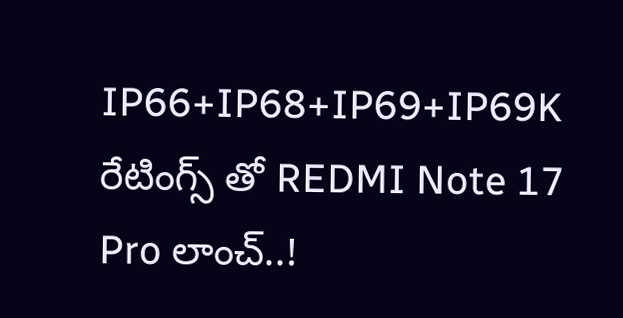IP66+IP68+IP69+IP69K రేటింగ్స్ తో REDMI Note 17 Pro లాంచ్..!